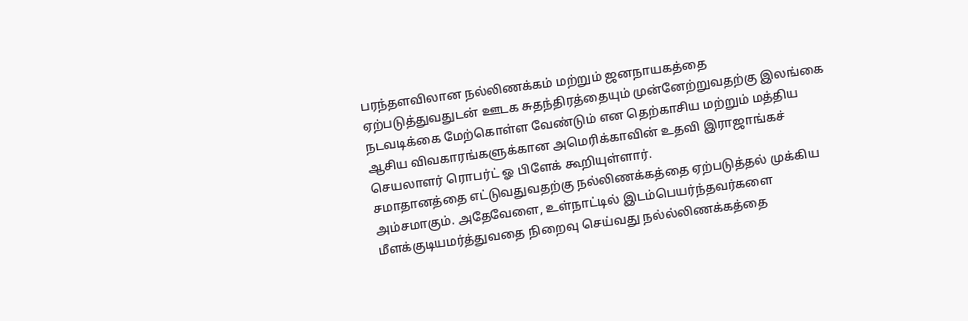பரந்தளவிலான நல்லிணக்கம் மற்றும் ஜனநாயகத்தை ஏற்படுத்துவதுடன் ஊடக சுதந்திரத்தையும் முன்னேற்றுவதற்கு இலங்கை நடவடிக்கை மேற்கொள்ள வேண்டும் என தெற்காசிய மற்றும் மத்திய ஆசிய விவகாரங்களுக்கான அமெரிக்காவின் உதவி இராஜாங்கச் செயலாளர் ரொபர்ட் ஓ பிளேக் கூறியுள்ளார்.
சமாதானத்தை எட்டுவதுவதற்கு நல்லிணக்கத்தை ஏற்படுத்தல் முக்கிய அம்சமாகும். அதேவேளை, உள்நாட்டில் இடம்பெயர்ந்தவர்களை மீளக்குடியமர்த்துவதை நிறைவு செய்வது நல்ல்லிணக்கத்தை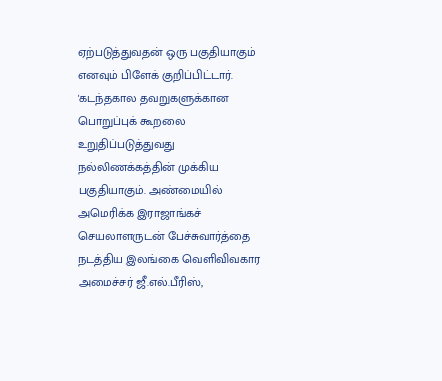ஏற்படுத்துவதன் ஒரு பகுதியாகும் எனவும் பிளேக் குறிப்பிட்டார்.
'கடந்தகால தவறுகளுக்கான பொறுப்புக் கூறலை உறுதிப்படுத்துவது நல்லிணக்கத்தின் முக்கிய பகுதியாகும். அண்மையில் அமெரிக்க இராஜாங்கச் செயலாளருடன் பேச்சுவார்த்தை நடத்திய இலங்கை வெளிவிவகார அமைச்சர் ஜீ.எல்.பீரிஸ்,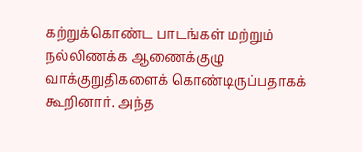கற்றுக்கொண்ட பாடங்கள் மற்றும் நல்லிணக்க ஆணைக்குழு வாக்குறுதிகளைக் கொண்டிருப்பதாகக் கூறினார். அந்த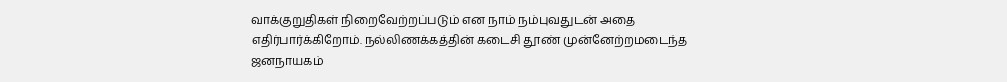வாக்குறுதிகள் நிறைவேற்றப்படும் என நாம் நம்புவதுடன் அதை எதிர்பார்க்கிறோம். நல்லிணக்கத்தின் கடைசி தூண் முன்னேற்றமடைந்த ஜனநாயகம்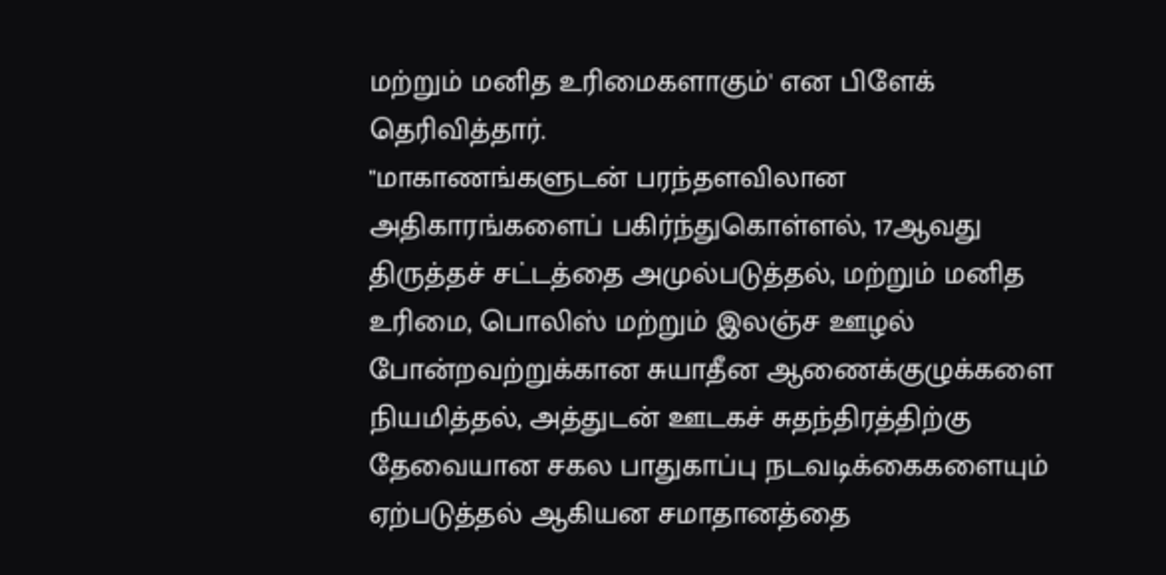மற்றும் மனித உரிமைகளாகும்' என பிளேக் தெரிவித்தார்.
"மாகாணங்களுடன் பரந்தளவிலான அதிகாரங்களைப் பகிர்ந்துகொள்ளல், 17ஆவது திருத்தச் சட்டத்தை அமுல்படுத்தல், மற்றும் மனித உரிமை, பொலிஸ் மற்றும் இலஞ்ச ஊழல் போன்றவற்றுக்கான சுயாதீன ஆணைக்குழுக்களை நியமித்தல், அத்துடன் ஊடகச் சுதந்திரத்திற்கு தேவையான சகல பாதுகாப்பு நடவடிக்கைகளையும் ஏற்படுத்தல் ஆகியன சமாதானத்தை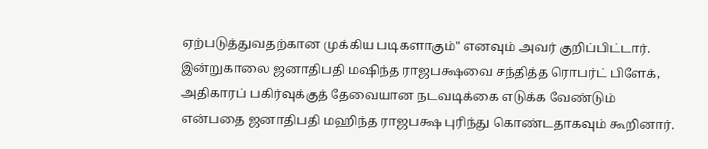ஏற்படுத்துவதற்கான முக்கிய படிகளாகும்" எனவும் அவர் குறிப்பிட்டார்.
இன்றுகாலை ஜனாதிபதி மஷிந்த ராஜபக்ஷவை சந்தித்த ரொபர்ட் பிளேக், அதிகாரப் பகிர்வுக்குத் தேவையான நடவடிக்கை எடுக்க வேண்டும் என்பதை ஜனாதிபதி மஹிந்த ராஜபக்ஷ புரிந்து கொண்டதாகவும் கூறினார்.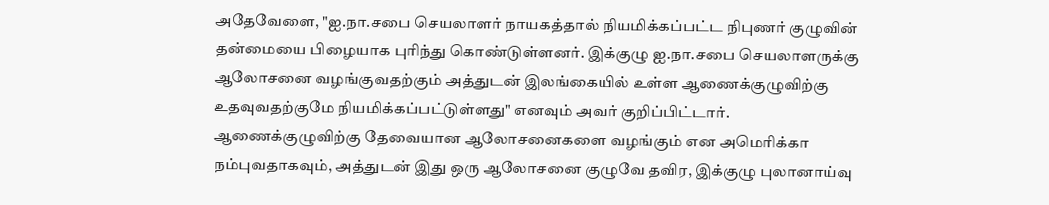அதேவேளை, "ஐ.நா.சபை செயலாளர் நாயகத்தால் நியமிக்கப்பட்ட நிபுணர் குழுவின் தன்மையை பிழையாக புரிந்து கொண்டுள்ளனர். இக்குழு ஐ.நா.சபை செயலாளருக்கு ஆலோசனை வழங்குவதற்கும் அத்துடன் இலங்கையில் உள்ள ஆணைக்குழுவிற்கு உதவுவதற்குமே நியமிக்கப்பட்டுள்ளது" எனவும் அவர் குறிப்பிட்டார்.
ஆணைக்குழுவிற்கு தேவையான ஆலோசனைகளை வழங்கும் என அமெரிக்கா நம்புவதாகவும், அத்துடன் இது ஒரு ஆலோசனை குழுவே தவிர, இக்குழு புலானாய்வு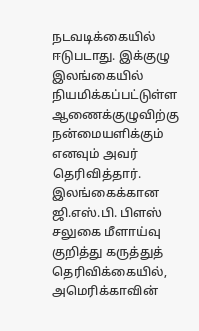நடவடிக்கையில் ஈடுபடாது. இக்குழு இலங்கையில் நியமிக்கப்பட்டுள்ள ஆணைக்குழுவிற்கு நன்மையளிக்கும் எனவும் அவர் தெரிவித்தார்.
இலங்கைக்கான ஜி.எஸ்.பி. பிளஸ் சலுகை மீளாய்வு குறித்து கருத்துத் தெரிவிக்கையில், அமெரிக்காவின்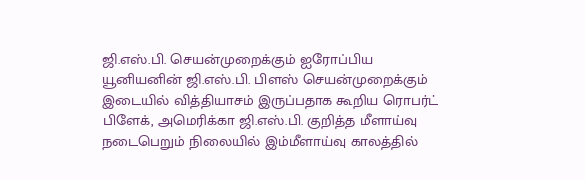ஜி.எஸ்.பி. செயன்முறைக்கும் ஐரோப்பிய யூனியனின் ஜி.எஸ்.பி. பிளஸ் செயன்முறைக்கும் இடையில் வித்தியாசம் இருப்பதாக கூறிய ரொபர்ட் பிளேக், அமெரிக்கா ஜி.எஸ்.பி. குறித்த மீளாய்வு நடைபெறும் நிலையில் இம்மீளாய்வு காலத்தில்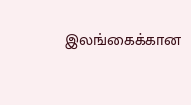இலங்கைக்கான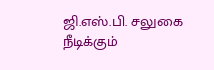ஜி.எஸ்.பி. சலுகை நீடிக்கும்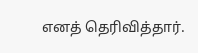எனத் தெரிவித்தார்.